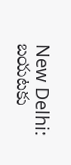New Delhi: బయటకు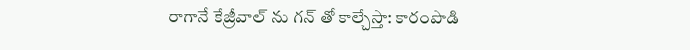రాగానే కేజ్రీవాల్ ను గన్ తో కాల్చేస్తా: కారంపొడి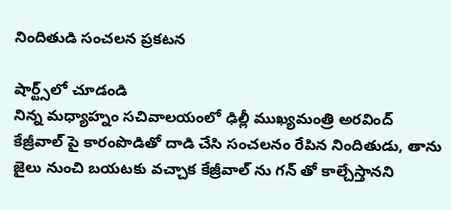నిందితుడి సంచలన ప్రకటన

షార్ట్స్‌లో చూడండి
నిన్న మధ్యాహ్నం సచివాలయంలో ఢిల్లీ ముఖ్యమంత్రి అరవింద్ కేజ్రీవాల్ పై కారంపొడితో దాడి చేసి సంచలనం రేపిన నిందితుడు, తాను జైలు నుంచి బయటకు వచ్చాక కేజ్రీవాల్ ను గన్ తో కాల్చేస్తానని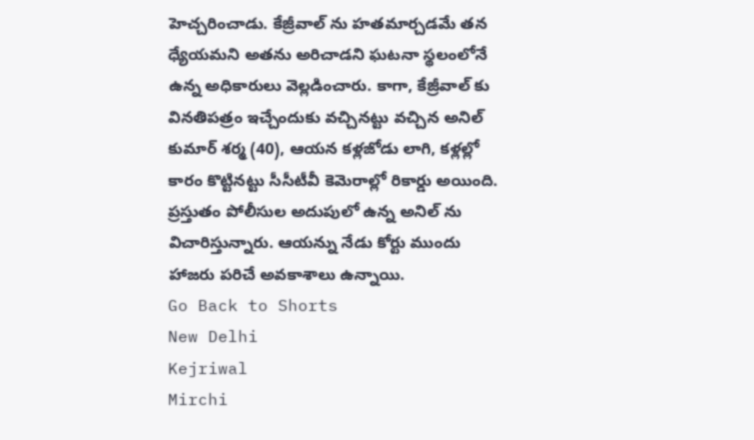హెచ్చరించాడు. కేజ్రీవాల్ ను హతమార్చడమే తన ధ్యేయమని అతను అరిచాడని ఘటనా స్థలంలోనే ఉన్న అధికారులు వెల్లడించారు. కాగా, కేజ్రీవాల్ కు వినతిపత్రం ఇచ్చేందుకు వచ్చినట్టు వచ్చిన అనిల్ కుమార్ శర్మ (40), ఆయన కళ్లజోడు లాగి, కళ్లల్లో కారం కొట్టినట్టు సీసీటీవీ కెమెరాల్లో రికార్డు అయింది. ప్రస్తుతం పోలీసుల అదుపులో ఉన్న అనిల్ ను విచారిస్తున్నారు. ఆయన్ను నేడు కోర్టు ముందు హాజరు పరిచే అవకాశాలు ఉన్నాయి.
Go Back to Shorts
New Delhi
Kejriwal
Mirchi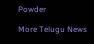Powder

More Telugu News